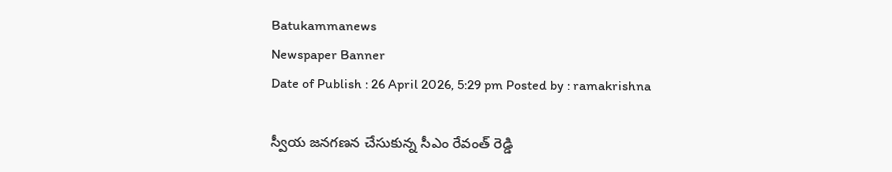Batukammanews
Newspaper Banner
Date of Publish : 26 April 2026, 5:29 pm Posted by : ramakrishna

స్వీయ జనగణన చేసుకున్న సీఎం రేవంత్ రెడ్డి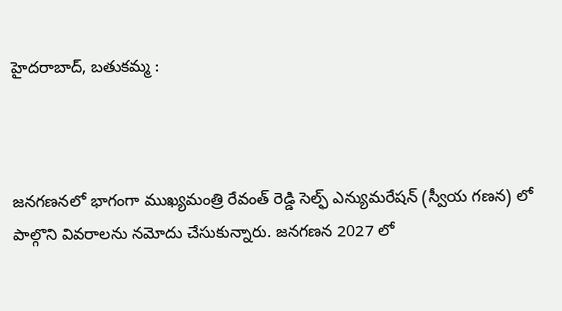హైదరాబాద్, బతుకమ్మ :



జనగణనలో భాగంగా ముఖ్యమంత్రి రేవంత్ రెడ్డి సెల్ఫ్ ఎన్యుమరేషన్ (స్వీయ గణన) లో పాల్గొని వివరాలను నమోదు చేసుకున్నారు. జనగణన 2027 లో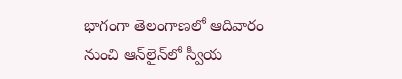భాగంగా తెలంగాణలో ఆదివారం నుంచి ఆన్‌లైన్‌లో స్వీయ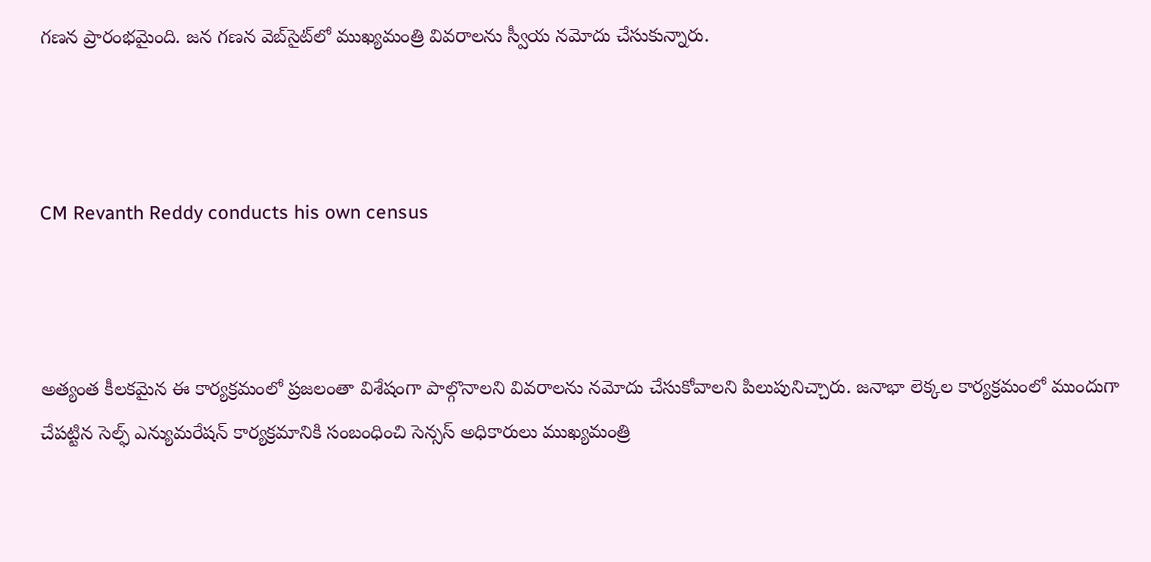గణన ప్రారంభమైంది. జన గణన వెబ్‌సైట్‌లో ముఖ్యమంత్రి వివరాలను స్వీయ నమోదు చేసుకున్నారు.



CM Revanth Reddy conducts his own census



అత్యంత కీలకమైన ఈ కార్యక్రమంలో ప్రజలంతా విశేషంగా పాల్గొనాలని వివరాలను నమోదు చేసుకోవాలని పిలుపునిచ్చారు. జనాభా లెక్కల కార్యక్రమంలో ముందుగా చేపట్టిన సెల్ఫ్ ఎన్యుమరేషన్ కార్యక్రమానికి సంబంధించి సెన్సస్ అధికారులు ముఖ్యమంత్రి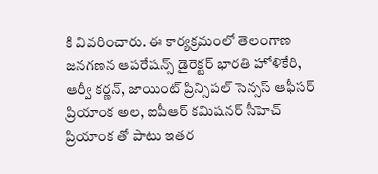కి వివరించారు. ఈ కార్యక్రమంలో తెలంగాణ జనగణన ఆపరేషన్స్ డైరెక్టర్ భారతి హోళికేరి, ఆర్వీ కర్ణన్, జాయింట్ ప్రిన్సిపల్ సెన్సస్ ఆఫీసర్ ప్రియాంక అల, ఐపీఆర్ కమిషనర్‌ సీహెచ్ ప్రియాంక తో పాటు ఇతర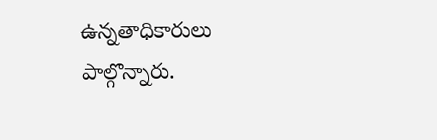ఉన్నతాధికారులు పాల్గొన్నారు.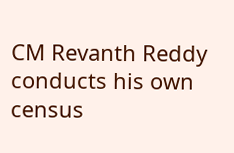CM Revanth Reddy conducts his own census